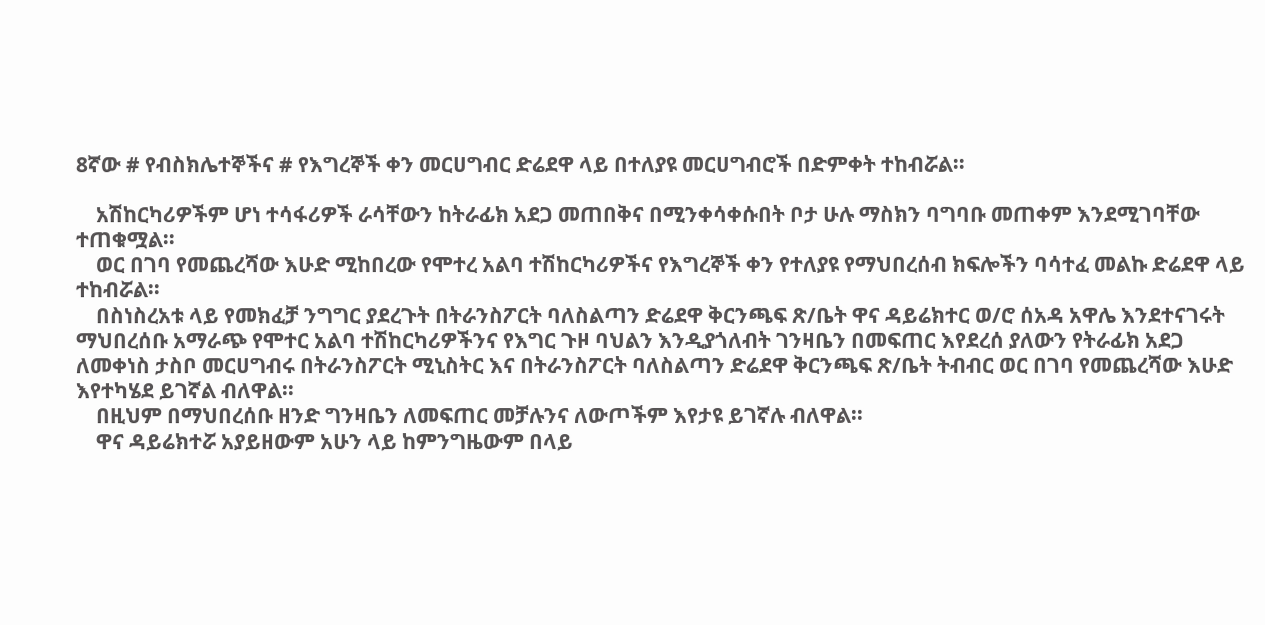8ኛው # የብስክሌተኞችና # የእግረኞች ቀን መርሀግብር ድሬደዋ ላይ በተለያዩ መርሀግብሮች በድምቀት ተከብሯል፡፡

    አሽከርካሪዎችም ሆነ ተሳፋሪዎች ራሳቸውን ከትራፊክ አደጋ መጠበቅና በሚንቀሳቀሱበት ቦታ ሁሉ ማስክን ባግባቡ መጠቀም እንደሚገባቸው ተጠቁሟል፡፡
    ወር በገባ የመጨረሻው እሁድ ሚከበረው የሞተረ አልባ ተሽከርካሪዎችና የእግረኞች ቀን የተለያዩ የማህበረሰብ ክፍሎችን ባሳተፈ መልኩ ድሬደዋ ላይ ተከብሯል፡፡
    በስነስረአቱ ላይ የመክፈቻ ንግግር ያደረጉት በትራንስፖርት ባለስልጣን ድሬደዋ ቅርንጫፍ ጽ/ቤት ዋና ዳይሬክተር ወ/ሮ ሰአዳ አዋሌ እንደተናገሩት ማህበረሰቡ አማራጭ የሞተር አልባ ተሽከርካሪዎችንና የእግር ጉዞ ባህልን እንዲያጎለብት ገንዛቤን በመፍጠር እየደረሰ ያለውን የትራፊክ አደጋ ለመቀነስ ታስቦ መርሀግብሩ በትራንስፖርት ሚኒስትር እና በትራንስፖርት ባለስልጣን ድሬደዋ ቅርንጫፍ ጽ/ቤት ትብብር ወር በገባ የመጨረሻው እሁድ እየተካሄደ ይገኛል ብለዋል፡፡
    በዚህም በማህበረሰቡ ዘንድ ግንዛቤን ለመፍጠር መቻሉንና ለውጦችም እየታዩ ይገኛሉ ብለዋል፡፡
    ዋና ዳይሬክተሯ አያይዘውም አሁን ላይ ከምንግዜውም በላይ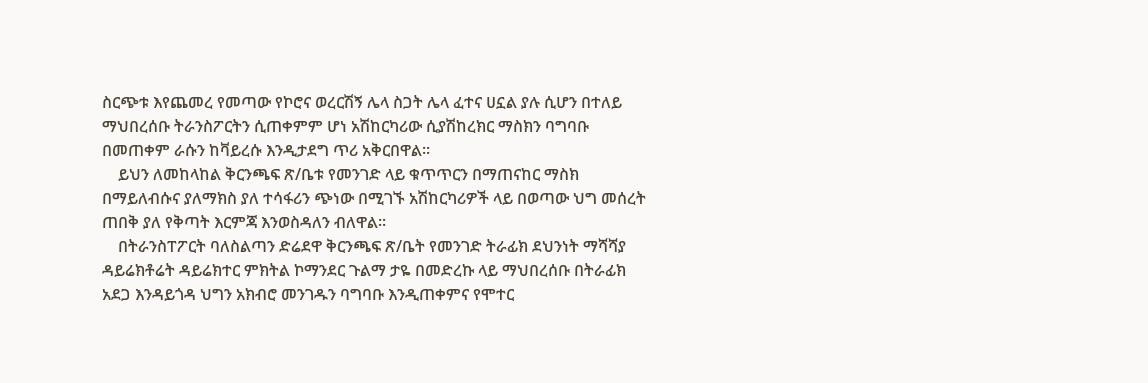ስርጭቱ እየጨመረ የመጣው የኮሮና ወረርሽኝ ሌላ ስጋት ሌላ ፈተና ሀኗል ያሉ ሲሆን በተለይ ማህበረሰቡ ትራንስፖርትን ሲጠቀምም ሆነ አሽከርካሪው ሲያሽከረክር ማስክን ባግባቡ በመጠቀም ራሱን ከቫይረሱ እንዲታደግ ጥሪ አቅርበዋል፡፡
    ይህን ለመከላከል ቅርንጫፍ ጽ/ቤቱ የመንገድ ላይ ቁጥጥርን በማጠናከር ማስክ በማይለብሱና ያለማክስ ያለ ተሳፋሪን ጭነው በሚገኙ አሽከርካሪዎች ላይ በወጣው ህግ መሰረት ጠበቅ ያለ የቅጣት እርምጃ እንወስዳለን ብለዋል፡፡
    በትራንስፐፖርት ባለስልጣን ድሬደዋ ቅርንጫፍ ጽ/ቤት የመንገድ ትራፊክ ደህንነት ማሻሻያ ዳይሬክቶሬት ዳይሬክተር ምክትል ኮማንደር ጉልማ ታዬ በመድረኩ ላይ ማህበረሰቡ በትራፊክ አደጋ እንዳይጎዳ ህግን አክብሮ መንገዱን ባግባቡ እንዲጠቀምና የሞተር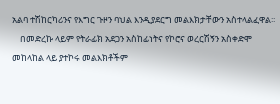አልባ ተሽከርካሪንና የእግር ጉዞን ባህል እንዲያደርግ መልእክታቸውን አስተላልፈዋል፡፡
    በመድረኩ ላይም የትራፊክ አደጋን አስከፊነትና የኮሮና ወረርሽኝን አስቀድሞ መከላከል ላይ ያተኮሩ መልእክቶችም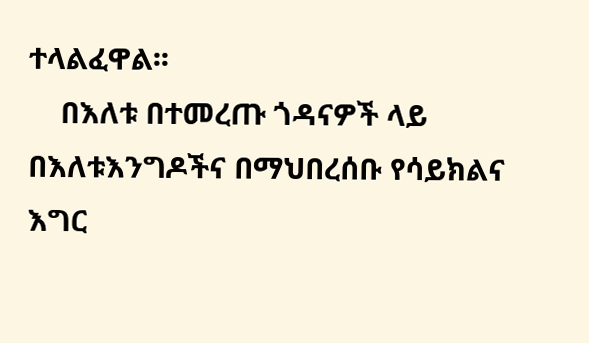ተላልፈዋል፡፡
    በእለቱ በተመረጡ ጎዳናዎች ላይ በእለቱእንግዶችና በማህበረሰቡ የሳይክልና እግር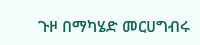ጉዞ በማካሄድ መርሀግብሩ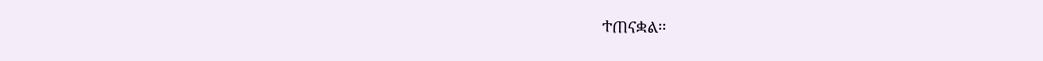ተጠናቋል፡፡